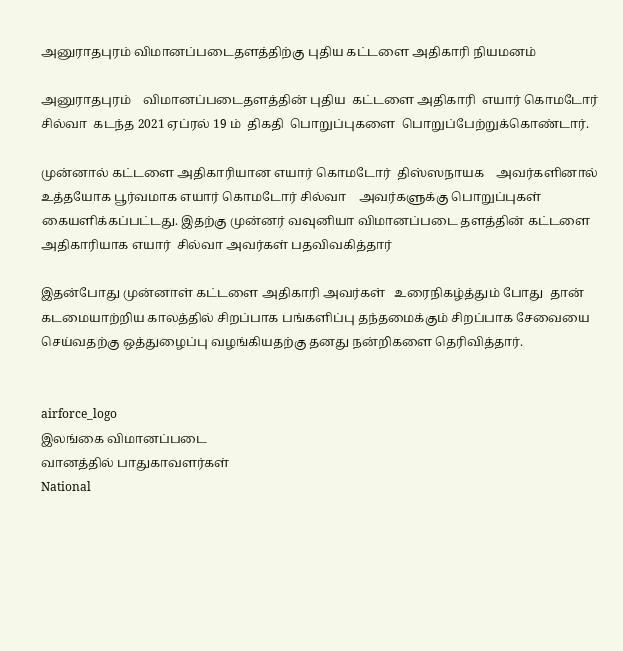அனுராதபுரம் விமானப்படைதளத்திற்கு புதிய கட்டளை அதிகாரி நியமனம்

அனுராதபுரம்    விமானப்படைதளத்தின் புதிய  கட்டளை அதிகாரி  எயார் கொமடோர் சில்வா  கடந்த 2021 ஏப்ரல் 19 ம்  திகதி  பொறுப்புகளை  பொறுப்பேற்றுக்கொண்டார்.

முன்னால் கட்டளை அதிகாரியான எயார் கொமடோர்  திஸ்ஸநாயக    அவர்களினால்  உத்தயோக பூர்வமாக எயார் கொமடோர் சில்வா    அவர்களுக்கு பொறுப்புகள் கையளிக்கப்பட்டது. இதற்கு முன்னர் வவுனியா விமானப்படை தளத்தின் கட்டளை அதிகாரியாக எயார்  சில்வா அவர்கள் பதவிவகித்தார்

இதன்போது முன்னாள் கட்டளை அதிகாரி அவர்கள்   உரைநிகழ்த்தும் போது  தான் கடமையாற்றிய காலத்தில் சிறப்பாக பங்களிப்பு தந்தமைக்கும் சிறப்பாக சேவையை செய்வதற்கு ஒத்துழைப்பு வழங்கியதற்கு தனது நன்றிகளை தெரிவித்தார்.


airforce_logo
இலங்கை விமானப்படை
வானத்தில் பாதுகாவளர்கள்
National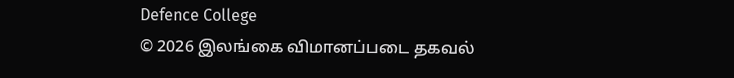Defence College
© 2026 இலங்கை விமானப்படை தகவல்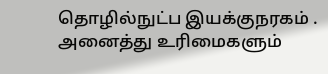தொழில்நுட்ப இயக்குநரகம் . அனைத்து உரிமைகளும்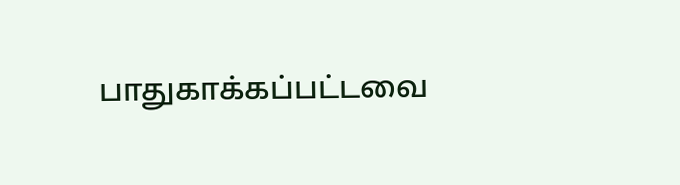பாதுகாக்கப்பட்டவை